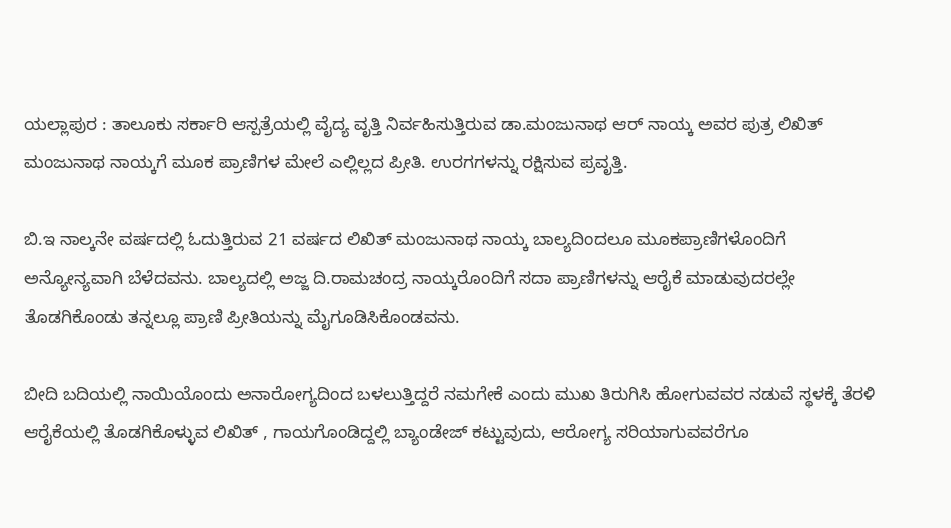ಯಲ್ಲಾಪುರ : ತಾಲೂಕು ಸರ್ಕಾರಿ ಆಸ್ಪತ್ರೆಯಲ್ಲಿ ವೈದ್ಯ ವೃತ್ತಿ ನಿರ್ವಹಿಸುತ್ತಿರುವ ಡಾ.ಮಂಜುನಾಥ ಆರ್ ನಾಯ್ಕ ಅವರ ಪುತ್ರ ಲಿಖಿತ್ ಮಂಜುನಾಥ ನಾಯ್ಕಗೆ ಮೂಕ ಪ್ರಾಣಿಗಳ ಮೇಲೆ ಎಲ್ಲಿಲ್ಲದ ಪ್ರೀತಿ. ಉರಗಗಳನ್ನು ರಕ್ಷಿಸುವ ಪ್ರವೃತ್ತಿ.

ಬಿ.ಇ ನಾಲ್ಕನೇ ವರ್ಷದಲ್ಲಿ ಓದುತ್ತಿರುವ 21 ವರ್ಷದ ಲಿಖಿತ್ ಮಂಜುನಾಥ ನಾಯ್ಕ ಬಾಲ್ಯದಿಂದಲೂ ಮೂಕಪ್ರಾಣಿಗಳೊಂದಿಗೆ ಅನ್ಯೋನ್ಯವಾಗಿ ಬೆಳೆದವನು. ಬಾಲ್ಯದಲ್ಲಿ ಅಜ್ಜ ದಿ.ರಾಮಚಂದ್ರ ನಾಯ್ಕರೊಂದಿಗೆ ಸದಾ ಪ್ರಾಣಿಗಳನ್ನು ಆರೈಕೆ ಮಾಡುವುದರಲ್ಲೇ ತೊಡಗಿಕೊಂಡು ತನ್ನಲ್ಲೂ ಪ್ರಾಣಿ ಪ್ರೀತಿಯನ್ನು ಮೈಗೂಡಿಸಿಕೊಂಡವನು.

ಬೀದಿ ಬದಿಯಲ್ಲಿ ನಾಯಿಯೊಂದು ಅನಾರೋಗ್ಯದಿಂದ ಬಳಲುತ್ತಿದ್ದರೆ ನಮಗೇಕೆ ಎಂದು ಮುಖ ತಿರುಗಿಸಿ ಹೋಗುವವರ ನಡುವೆ ಸ್ಥಳಕ್ಕೆ ತೆರಳಿ ಆರೈಕೆಯಲ್ಲಿ ತೊಡಗಿಕೊಳ್ಳುವ ಲಿಖಿತ್ , ಗಾಯಗೊಂಡಿದ್ದಲ್ಲಿ ಬ್ಯಾಂಡೇಜ್ ಕಟ್ಟುವುದು, ಆರೋಗ್ಯ ಸರಿಯಾಗುವವರೆಗೂ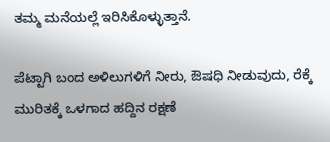ತಮ್ಮ ಮನೆಯಲ್ಲೆ ಇರಿಸಿಕೊಳ್ಳುತ್ತಾನೆ.

ಪೆಟ್ಟಾಗಿ ಬಂದ ಅಳಿಲುಗಳಿಗೆ ನೀರು, ಔಷಧಿ ನೀಡುವುದು, ರೆಕ್ಕೆ ಮುರಿತಕ್ಕೆ ಒಳಗಾದ ಹದ್ದಿನ ರಕ್ಷಣೆ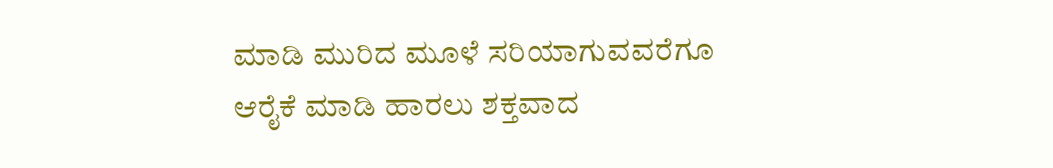ಮಾಡಿ ಮುರಿದ ಮೂಳೆ ಸರಿಯಾಗುವವರೆಗೂ ಆರೈಕೆ ಮಾಡಿ ಹಾರಲು ಶಕ್ತವಾದ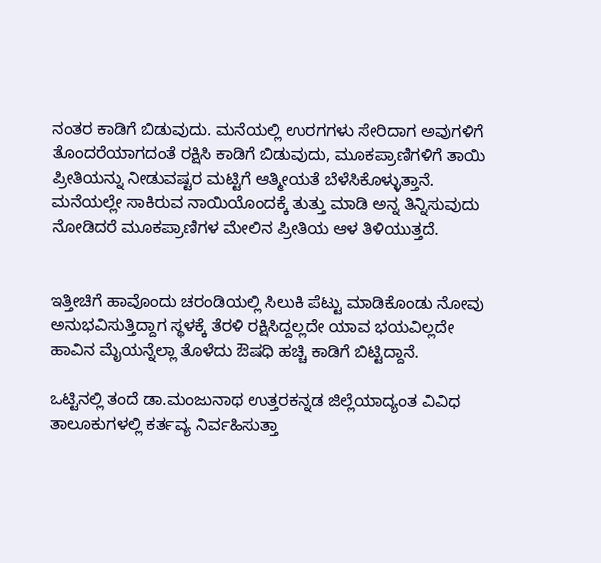ನಂತರ ಕಾಡಿಗೆ ಬಿಡುವುದು. ಮನೆಯಲ್ಲಿ ಉರಗಗಳು ಸೇರಿದಾಗ ಅವುಗಳಿಗೆ ತೊಂದರೆಯಾಗದಂತೆ ರಕ್ಷಿಸಿ ಕಾಡಿಗೆ ಬಿಡುವುದು, ಮೂಕಪ್ರಾಣಿಗಳಿಗೆ ತಾಯಿ ಪ್ರೀತಿಯನ್ನು ನೀಡುವಷ್ಟರ ಮಟ್ಟಿಗೆ ಆತ್ಮೀಯತೆ ಬೆಳೆಸಿಕೊಳ್ಳುತ್ತಾನೆ. ಮನೆಯಲ್ಲೇ ಸಾಕಿರುವ ನಾಯಿಯೊಂದಕ್ಕೆ ತುತ್ತು ಮಾಡಿ ಅನ್ನ ತಿನ್ನಿಸುವುದು ನೋಡಿದರೆ ಮೂಕಪ್ರಾಣಿಗಳ ಮೇಲಿನ ಪ್ರೀತಿಯ ಆಳ ತಿಳಿಯುತ್ತದೆ.


ಇತ್ತೀಚಿಗೆ ಹಾವೊಂದು ಚರಂಡಿಯಲ್ಲಿ ಸಿಲುಕಿ ಪೆಟ್ಟು ಮಾಡಿಕೊಂಡು ನೋವು ಅನುಭವಿಸುತ್ತಿದ್ದಾಗ ಸ್ಥಳಕ್ಕೆ ತೆರಳಿ ರಕ್ಷಿಸಿದ್ದಲ್ಲದೇ ಯಾವ ಭಯವಿಲ್ಲದೇ ಹಾವಿನ ಮೈಯನ್ನೆಲ್ಲಾ ತೊಳೆದು ಔಷಧಿ ಹಚ್ಚಿ ಕಾಡಿಗೆ ಬಿಟ್ಟಿದ್ದಾನೆ.

ಒಟ್ಟಿನಲ್ಲಿ ತಂದೆ ಡಾ.ಮಂಜುನಾಥ ಉತ್ತರಕನ್ನಡ ಜಿಲ್ಲೆಯಾದ್ಯಂತ ವಿವಿಧ ತಾಲೂಕುಗಳಲ್ಲಿ ಕರ್ತವ್ಯ ನಿರ್ವಹಿಸುತ್ತಾ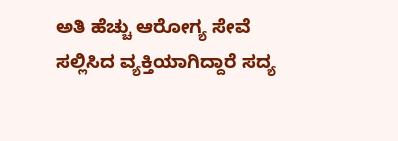ಅತಿ ಹೆಚ್ಚು ಆರೋಗ್ಯ ಸೇವೆ ಸಲ್ಲಿಸಿದ ವ್ಯಕ್ತಿಯಾಗಿದ್ದಾರೆ ಸದ್ಯ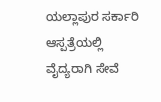ಯಲ್ಲಾಪುರ ಸರ್ಕಾರಿ ಆಸ್ಪತ್ರೆಯಲ್ಲಿ ವೈದ್ಯರಾಗಿ ಸೇವೆ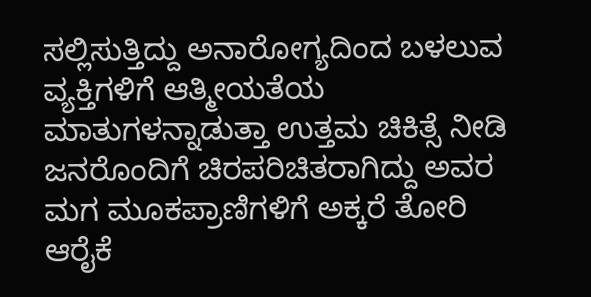ಸಲ್ಲಿಸುತ್ತಿದ್ದು ಅನಾರೋಗ್ಯದಿಂದ ಬಳಲುವ ವ್ಯಕ್ತಿಗಳಿಗೆ ಆತ್ಮೀಯತೆಯ ಮಾತುಗಳನ್ನಾಡುತ್ತಾ ಉತ್ತಮ ಚಿಕಿತ್ಸೆ ನೀಡಿ ಜನರೊಂದಿಗೆ ಚಿರಪರಿಚಿತರಾಗಿದ್ದು ಅವರ ಮಗ ಮೂಕಪ್ರಾಣಿಗಳಿಗೆ ಅಕ್ಕರೆ ತೋರಿ ಆರೈಕೆ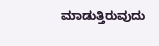ಮಾಡುತ್ತಿರುವುದು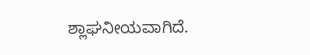ಶ್ಲಾಘನೀಯವಾಗಿದೆ.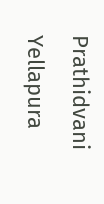Prathidvani Yellapura